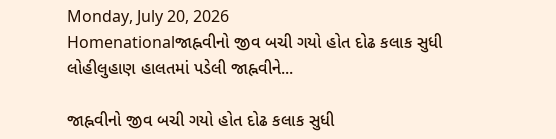Monday, July 20, 2026
Homenationalજાહ્નવીનો જીવ બચી ગયો હોત દોઢ કલાક સુધી લોહીલુહાણ હાલતમાં પડેલી જાહ્નવીને...

જાહ્નવીનો જીવ બચી ગયો હોત દોઢ કલાક સુધી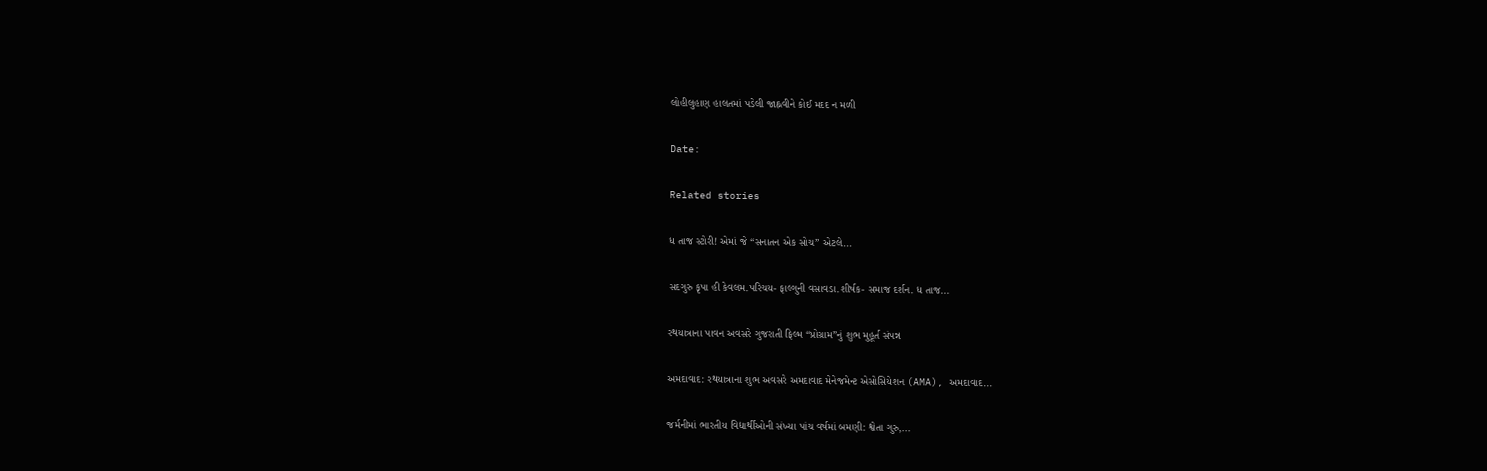લોહીલુહાણ હાલતમાં પડેલી જાહ્નવીને કોઈ મદદ ન મળી

Date:

Related stories

ધ તાજ સ્ટોરી! એમાં જે “સનાતન એક સોચ” એટલે...

સદગુરુ કૃપા હી કેવલમ.પરિચય- ફાલ્ગુની વસાવડા.શીર્ષક- સમાજ દર્શન. ધ તાજ...

રથયાત્રાના પાવન અવસરે ગુજરાતી ફિલ્મ “પ્રોગ્રામ”નું શુભ મુહૂર્ત સંપન્ન

અમદાવાદ: રથયાત્રાના શુભ અવસરે અમદાવાદ મેનેજમેન્ટ એસોસિયેશન (AMA), અમદાવાદ...

જર્મનીમાં ભારતીય વિદ્યાર્થીઓની સંખ્યા પાંચ વર્ષમાં બમણી: શ્વેતા ગુરુ,...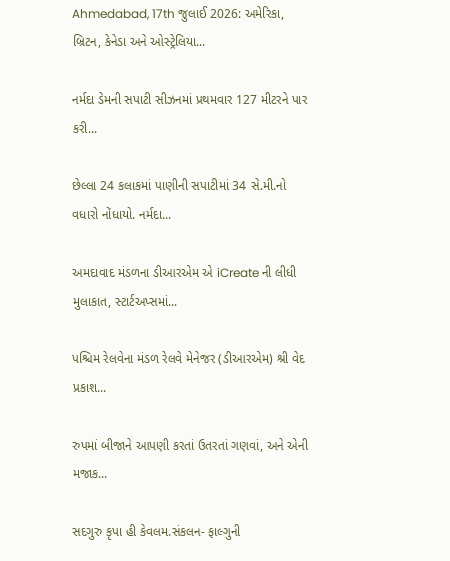Ahmedabad, 17th જુલાઈ 2026: અમેરિકા, બ્રિટન, કેનેડા અને ઓસ્ટ્રેલિયા...

નર્મદા ડેમની સપાટી સીઝનમાં પ્રથમવાર 127 મીટરને પાર કરી...

છેલ્લા 24 કલાકમાં પાણીની સપાટીમાં 34 સે.મી.નો વધારો નોંધાયો. નર્મદા...

અમદાવાદ મંડળના ડીઆરએમ એ iCreate ની લીધી મુલાકાત, સ્ટાર્ટઅપ્સમાં...

પશ્ચિમ રેલવેના મંડળ રેલવે મેનેજર (ડીઆરએમ) શ્રી વેદ પ્રકાશ...

રુપમાં બીજાને આપણી કરતાં ઉતરતાં ગણવાં, અને એની મજાક...

સદગુરુ કૃપા હી કેવલમ.સંકલન- ફાલ્ગુની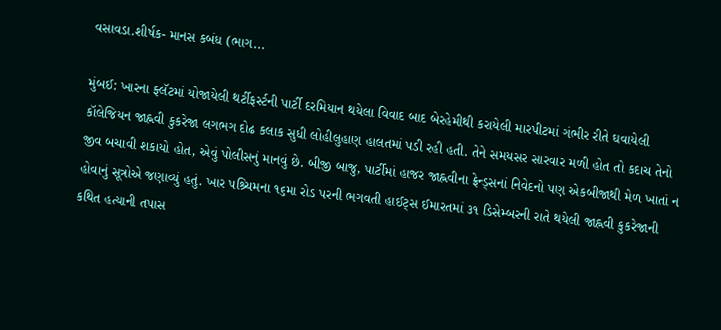વસાવડા.શીર્ષક- માનસ કબંધ (ભાગ...

મુંબઈ: ખારના ફ્લૅટમાં યોજાયેલી થર્ટીફર્સ્ટની પાર્ટી દરમિયાન થયેલા વિવાદ બાદ બેરહેમીથી કરાયેલી મારપીટમાં ગંભીર રીતે ઘવાયેલી કૉલેજિયન જાહ્નવી કુકરેજા લગભગ દોઢ કલાક સુધી લોહીલુહાણ હાલતમાં પડી રહી હતી. તેને સમયસર સારવાર મળી હોત તો કદાચ તેનો જીવ બચાવી શકાયો હોત, એવું પોલીસનું માનવું છે. બીજી બાજુ, પાર્ટીમાં હાજર જાહ્નવીના ફ્રેન્ડ્સનાં નિવેદનો પણ એકબીજાથી મેળ ખાતાં ન હોવાનું સૂત્રોએ જણાવ્યું હતું. ખાર પશ્ર્ચિમના ૧૬મા રોડ પરની ભગવતી હાઈટ્સ ઈમારતમાં ૩૧ ડિસેમ્બરની રાતે થયેલી જાહ્નવી કુકરેજાની કથિત હત્યાની તપાસ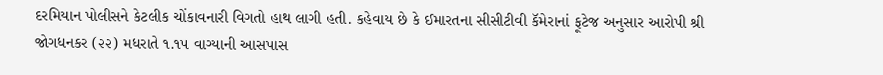દરમિયાન પોલીસને કેટલીક ચોંકાવનારી વિગતો હાથ લાગી હતી. કહેવાય છે કે ઈમારતના સીસીટીવી કૅમેરાનાં ફૂટેજ અનુસાર આરોપી શ્રી જોગધનકર (૨૨) મધરાતે ૧.૧૫ વાગ્યાની આસપાસ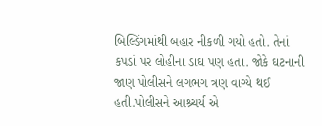બિલ્ડિંગમાંથી બહાર નીકળી ગયો હતો. તેનાં કપડાં પર લોહીના ડાઘ પણ હતા. જોકે ઘટનાની જાણ પોલીસને લગભગ ત્રણ વાગ્યે થઈ હતી.પોલીસને આશ્ર્ચર્ય એ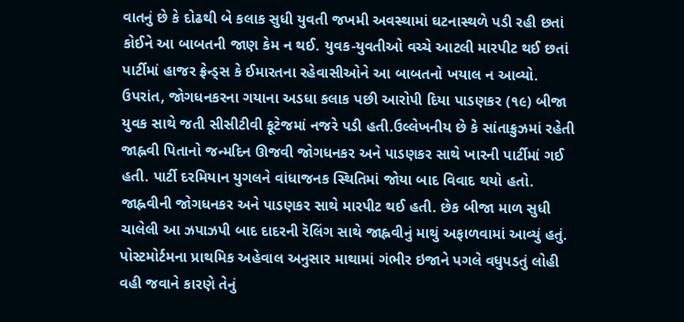વાતનું છે કે દોઢથી બે કલાક સુધી યુવતી જખમી અવસ્થામાં ઘટનાસ્થળે પડી રહી છતાં કોઈને આ બાબતની જાણ કેમ ન થઈ. યુવક-યુવતીઓ વચ્ચે આટલી મારપીટ થઈ છતાં પાર્ટીમાં હાજર ફ્રેન્ડ્સ કે ઈમારતના રહેવાસીઓને આ બાબતનો ખયાલ ન આવ્યો. ઉપરાંત, જોગધનકરના ગયાના અડધા કલાક પછી આરોપી દિયા પાડણકર (૧૯) બીજા યુવક સાથે જતી સીસીટીવી ફૂટેજમાં નજરે પડી હતી.ઉલ્લેખનીય છે કે સાંતાક્રુઝમાં રહેતી જાહ્નવી પિતાનો જન્મદિન ઊજવી જોગધનકર અને પાડણકર સાથે ખારની પાર્ટીમાં ગઈ હતી. પાર્ટી દરમિયાન યુગલને વાંધાજનક સ્થિતિમાં જોયા બાદ વિવાદ થયો હતો. જાહ્નવીની જોગધનકર અને પાડણકર સાથે મારપીટ થઈ હતી. છેક બીજા માળ સુધી ચાલેલી આ ઝપાઝપી બાદ દાદરની રૅલિંગ સાથે જાહ્નવીનું માથું અફાળવામાં આવ્યું હતું. પોસ્ટમોર્ટમના પ્રાથમિક અહેવાલ અનુસાર માથામાં ગંભીર ઇજાને પગલે વધુપડતું લોહી વહી જવાને કારણે તેનું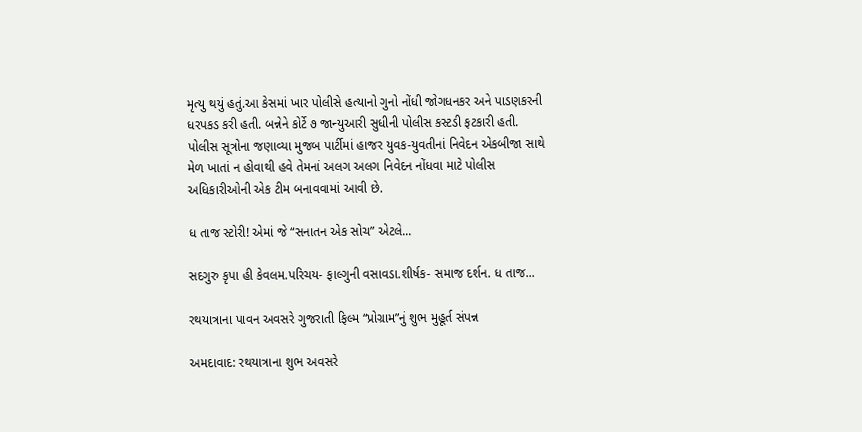મૃત્યુ થયું હતું.આ કેસમાં ખાર પોલીસે હત્યાનો ગુનો નોંધી જોગધનકર અને પાડણકરની ધરપકડ કરી હતી. બન્નેને કોર્ટે ૭ જાન્યુઆરી સુધીની પોલીસ કસ્ટડી ફટકારી હતી. પોલીસ સૂત્રોના જણાવ્યા મુજબ પાર્ટીમાં હાજર યુવક-યુવતીનાં નિવેદન એકબીજા સાથે મેળ ખાતાં ન હોવાથી હવે તેમનાં અલગ અલગ નિવેદન નોંધવા માટે પોલીસ અધિકારીઓની એક ટીમ બનાવવામાં આવી છે.

ધ તાજ સ્ટોરી! એમાં જે “સનાતન એક સોચ” એટલે...

સદગુરુ કૃપા હી કેવલમ.પરિચય- ફાલ્ગુની વસાવડા.શીર્ષક- સમાજ દર્શન. ધ તાજ...

રથયાત્રાના પાવન અવસરે ગુજરાતી ફિલ્મ “પ્રોગ્રામ”નું શુભ મુહૂર્ત સંપન્ન

અમદાવાદ: રથયાત્રાના શુભ અવસરે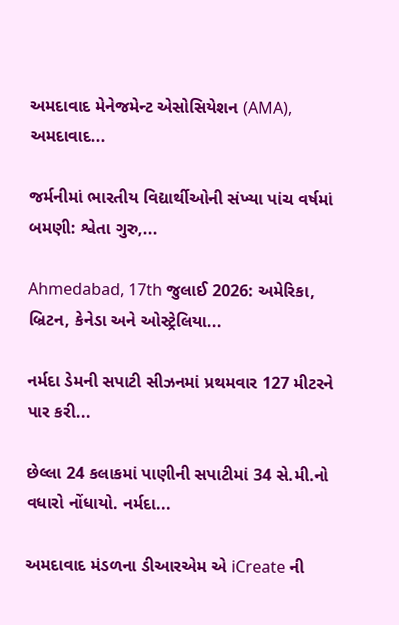અમદાવાદ મેનેજમેન્ટ એસોસિયેશન (AMA), અમદાવાદ...

જર્મનીમાં ભારતીય વિદ્યાર્થીઓની સંખ્યા પાંચ વર્ષમાં બમણી: શ્વેતા ગુરુ,...

Ahmedabad, 17th જુલાઈ 2026: અમેરિકા, બ્રિટન, કેનેડા અને ઓસ્ટ્રેલિયા...

નર્મદા ડેમની સપાટી સીઝનમાં પ્રથમવાર 127 મીટરને પાર કરી...

છેલ્લા 24 કલાકમાં પાણીની સપાટીમાં 34 સે.મી.નો વધારો નોંધાયો. નર્મદા...

અમદાવાદ મંડળના ડીઆરએમ એ iCreate ની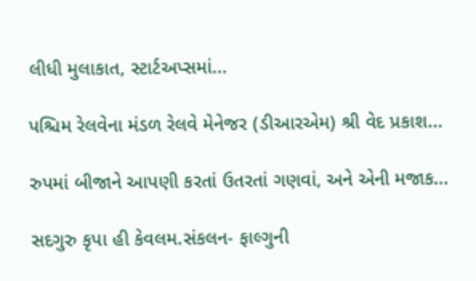લીધી મુલાકાત, સ્ટાર્ટઅપ્સમાં...

પશ્ચિમ રેલવેના મંડળ રેલવે મેનેજર (ડીઆરએમ) શ્રી વેદ પ્રકાશ...

રુપમાં બીજાને આપણી કરતાં ઉતરતાં ગણવાં, અને એની મજાક...

સદગુરુ કૃપા હી કેવલમ.સંકલન- ફાલ્ગુની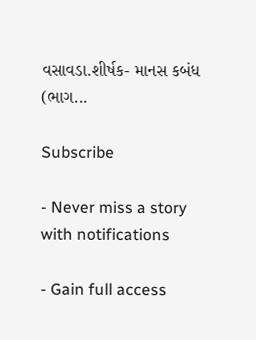વસાવડા.શીર્ષક- માનસ કબંધ (ભાગ...

Subscribe

- Never miss a story with notifications

- Gain full access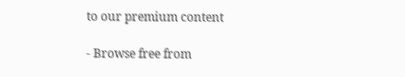to our premium content

- Browse free from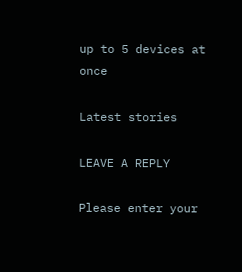up to 5 devices at once

Latest stories

LEAVE A REPLY

Please enter your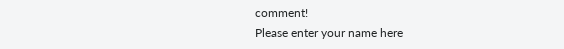comment!
Please enter your name here